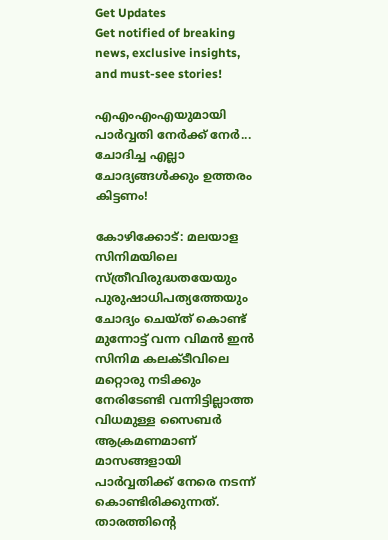Get Updates
Get notified of breaking news, exclusive insights, and must-see stories!

എഎംഎംഎയുമായി പാർവ്വതി നേർക്ക് നേർ... ചോദിച്ച എല്ലാ ചോദ്യങ്ങൾക്കും ഉത്തരം കിട്ടണം!

കോഴിക്കോട്: മലയാള സിനിമയിലെ സ്ത്രീവിരുദ്ധതയേയും പുരുഷാധിപത്യത്തേയും ചോദ്യം ചെയ്ത് കൊണ്ട് മുന്നോട്ട് വന്ന വിമൻ ഇൻ സിനിമ കലക്ടീവിലെ മറ്റൊരു നടിക്കും നേരിടേണ്ടി വന്നിട്ടില്ലാത്ത വിധമുള്ള സൈബർ ആക്രമണമാണ് മാസങ്ങളായി പാർവ്വതിക്ക് നേരെ നടന്ന് കൊണ്ടിരിക്കുന്നത്. താരത്തിന്റെ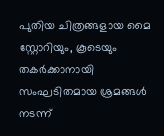പുതിയ ചിത്രങ്ങളായ മൈ സ്റ്റോറിയും, കൂടെയും തകർക്കാനായി സംഘടിതമായ ശ്രമങ്ങൾ നടന്ന്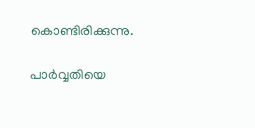കൊണ്ടിരിക്കുന്നു.

പാർവ്വതിയെ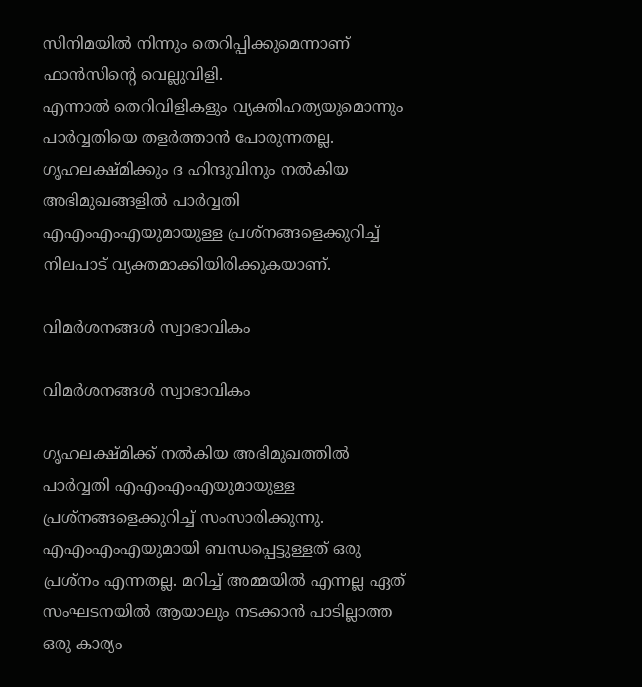സിനിമയിൽ നിന്നും തെറിപ്പിക്കുമെന്നാണ് ഫാൻസിന്റെ വെല്ലുവിളി.
എന്നാൽ തെറിവിളികളും വ്യക്തിഹത്യയുമൊന്നും പാർവ്വതിയെ തളർത്താൻ പോരുന്നതല്ല. ഗൃഹലക്ഷ്മിക്കും ദ ഹിന്ദുവിനും നൽകിയ അഭിമുഖങ്ങളിൽ പാർവ്വതി എഎംഎംഎയുമായുള്ള പ്രശ്നങ്ങളെക്കുറിച്ച് നിലപാട് വ്യക്തമാക്കിയിരിക്കുകയാണ്.

വിമർശനങ്ങൾ സ്വാഭാവികം

വിമർശനങ്ങൾ സ്വാഭാവികം

ഗൃഹലക്ഷ്മിക്ക് നല്‍കിയ അഭിമുഖത്തില്‍ പാര്‍വ്വതി എഎംഎംഎയുമായുള്ള പ്രശ്‌നങ്ങളെക്കുറിച്ച് സംസാരിക്കുന്നു. എഎംഎംഎയുമായി ബന്ധപ്പെട്ടുള്ളത് ഒരു പ്രശ്‌നം എന്നതല്ല. മറിച്ച് അമ്മയില്‍ എന്നല്ല ഏത് സംഘടനയില്‍ ആയാലും നടക്കാന്‍ പാടില്ലാത്ത ഒരു കാര്യം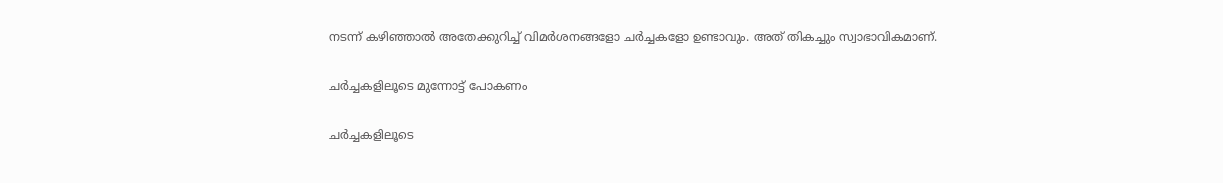നടന്ന് കഴിഞ്ഞാല്‍ അതേക്കുറിച്ച് വിമര്‍ശനങ്ങളോ ചര്‍ച്ചകളോ ഉണ്ടാവും. അത് തികച്ചും സ്വാഭാവികമാണ്.

ചർച്ചകളിലൂടെ മുന്നോട്ട് പോകണം

ചർച്ചകളിലൂടെ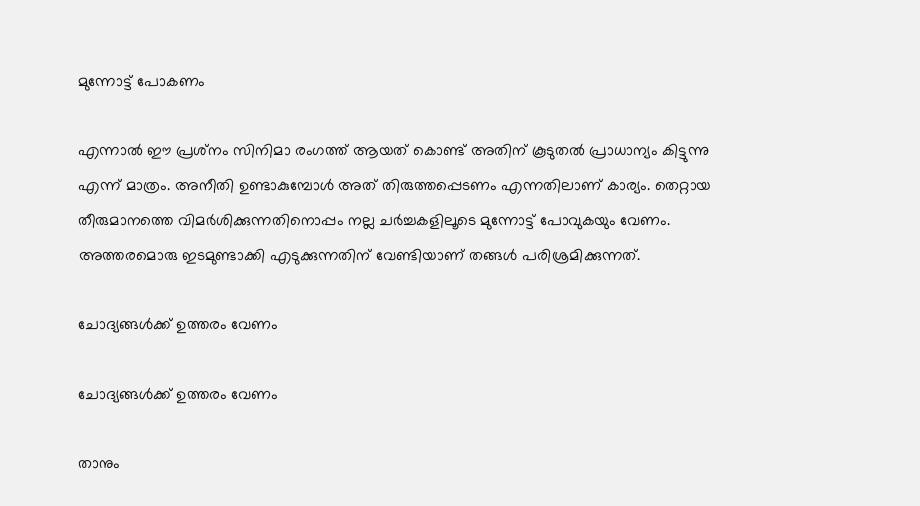മുന്നോട്ട് പോകണം

എന്നാല്‍ ഈ പ്രശ്‌നം സിനിമാ രംഗത്ത് ആയത് കൊണ്ട് അതിന് കൂടുതല്‍ പ്രാധാന്യം കിട്ടുന്നു എന്ന് മാത്രം. അനീതി ഉണ്ടാകുമ്പോള്‍ അത് തിരുത്തപ്പെടണം എന്നതിലാണ് കാര്യം. തെറ്റായ തീരുമാനത്തെ വിമര്‍ശിക്കുന്നതിനൊപ്പം നല്ല ചര്‍ച്ചകളിലൂടെ മുന്നോട്ട് പോവുകയും വേണം. അത്തരമൊരു ഇടമുണ്ടാക്കി എടുക്കുന്നതിന് വേണ്ടിയാണ് തങ്ങള്‍ പരിശ്രമിക്കുന്നത്.

ചോദ്യങ്ങൾക്ക് ഉത്തരം വേണം

ചോദ്യങ്ങൾക്ക് ഉത്തരം വേണം

താനും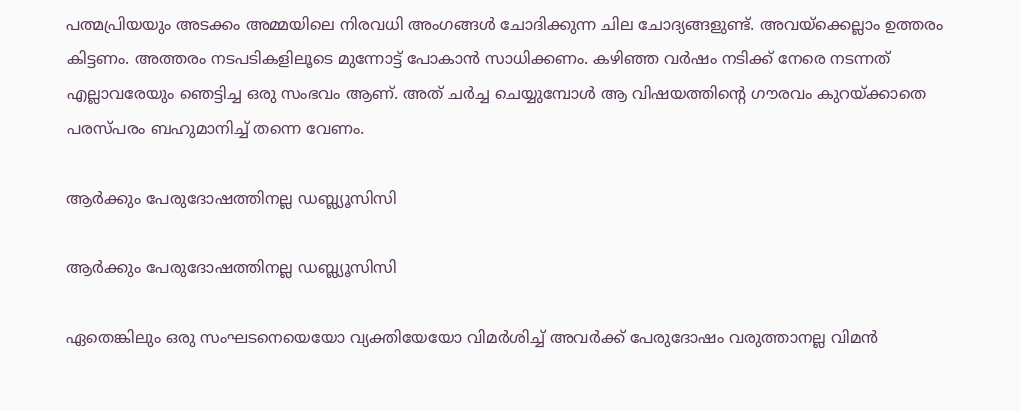പത്മപ്രിയയും അടക്കം അമ്മയിലെ നിരവധി അംഗങ്ങള്‍ ചോദിക്കുന്ന ചില ചോദ്യങ്ങളുണ്ട്. അവയ്‌ക്കെല്ലാം ഉത്തരം കിട്ടണം. അത്തരം നടപടികളിലൂടെ മുന്നോട്ട് പോകാന്‍ സാധിക്കണം. കഴിഞ്ഞ വര്‍ഷം നടിക്ക് നേരെ നടന്നത് എല്ലാവരേയും ഞെട്ടിച്ച ഒരു സംഭവം ആണ്. അത് ചര്‍ച്ച ചെയ്യുമ്പോള്‍ ആ വിഷയത്തിന്റെ ഗൗരവം കുറയ്ക്കാതെ പരസ്പരം ബഹുമാനിച്ച് തന്നെ വേണം.

ആർക്കും പേരുദോഷത്തിനല്ല ഡബ്ല്യൂസിസി

ആർക്കും പേരുദോഷത്തിനല്ല ഡബ്ല്യൂസിസി

ഏതെങ്കിലും ഒരു സംഘടനെയെയോ വ്യക്തിയേയോ വിമര്‍ശിച്ച് അവര്‍ക്ക് പേരുദോഷം വരുത്താനല്ല വിമന്‍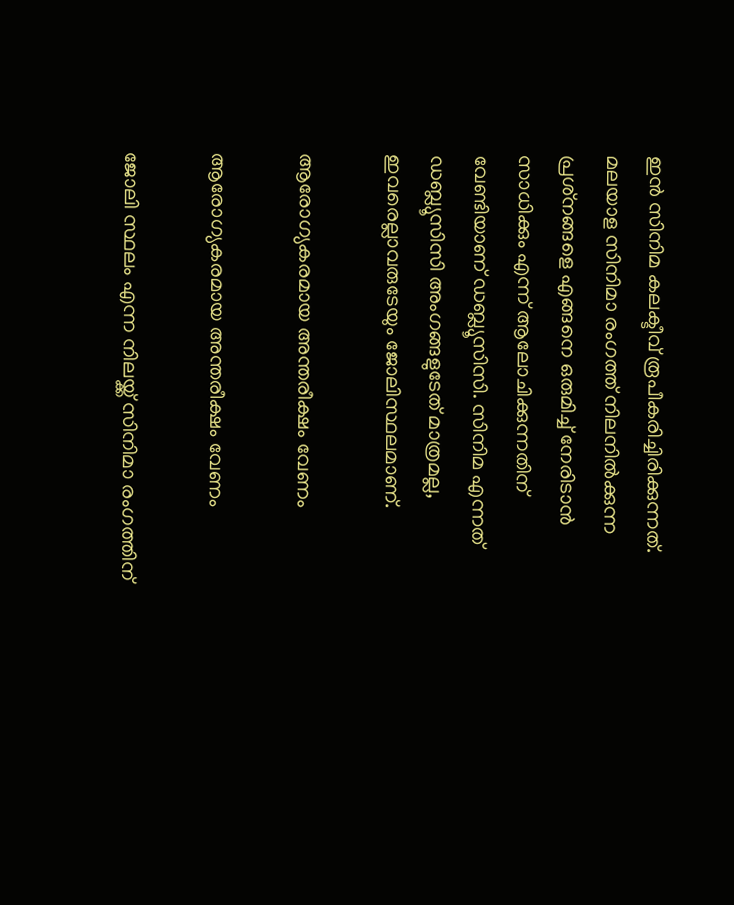ഇന്‍ സിനിമ കലക്ടീവ് രൂപീകരിച്ചിരിക്കുന്നത്. മലയാള സിനിമാ രംഗത്ത് നിലനില്‍ക്കുന്ന പ്രശ്‌നങ്ങളെ എങ്ങനെ ഒരുമിച്ച് നേരിടാന്‍ സാധിക്കും എന്ന് ആലോചിക്കുന്നതിന് വേണ്ടിയാണ് ഡബ്ല്യൂസിസി. സിനിമ എന്നത് ഡബ്ല്യൂസിസി അംഗങ്ങളുടേത് മാത്രമല്ല, ഇവരെല്ലാവരുടേയും ജോലിസ്ഥലമാണ്.

ആരോഗ്യകരമായ അന്തരീക്ഷം വേണം

ആരോഗ്യകരമായ അന്തരീക്ഷം വേണം

ജോലി സ്ഥലം എന്ന നിലയ്ക്ക് സിനിമാ രംഗത്തിന്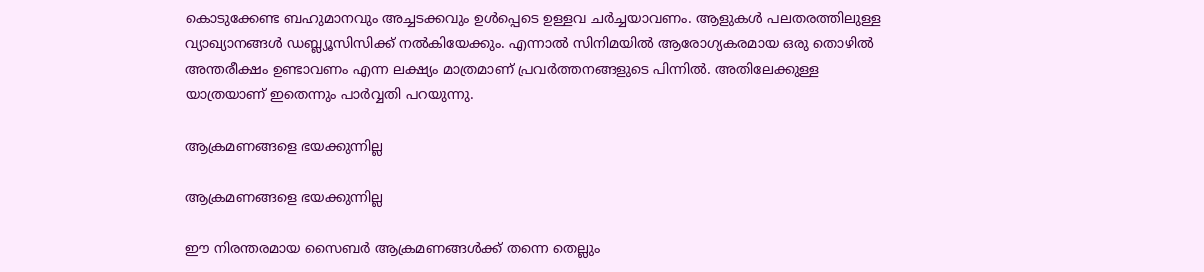കൊടുക്കേണ്ട ബഹുമാനവും അച്ചടക്കവും ഉള്‍പ്പെടെ ഉള്ളവ ചര്‍ച്ചയാവണം. ആളുകള്‍ പലതരത്തിലുള്ള വ്യാഖ്യാനങ്ങള്‍ ഡബ്ല്യൂസിസിക്ക് നല്‍കിയേക്കും. എന്നാല്‍ സിനിമയില്‍ ആരോഗ്യകരമായ ഒരു തൊഴില്‍ അന്തരീക്ഷം ഉണ്ടാവണം എന്ന ലക്ഷ്യം മാത്രമാണ് പ്രവര്‍ത്തനങ്ങളുടെ പിന്നില്‍. അതിലേക്കുള്ള യാത്രയാണ് ഇതെന്നും പാര്‍വ്വതി പറയുന്നു.

ആക്രമണങ്ങളെ ഭയക്കുന്നില്ല

ആക്രമണങ്ങളെ ഭയക്കുന്നില്ല

ഈ നിരന്തരമായ സൈബര്‍ ആക്രമണങ്ങള്‍ക്ക് തന്നെ തെല്ലും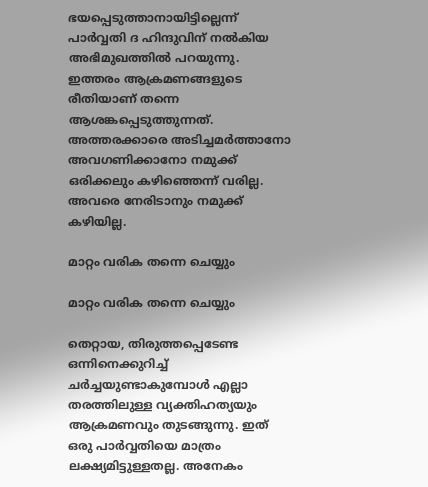ഭയപ്പെടുത്താനായിട്ടില്ലെന്ന് പാര്‍വ്വതി ദ ഹിന്ദുവിന് നല്‍കിയ അഭിമുഖത്തില്‍ പറയുന്നു. ഇത്തരം ആക്രമണങ്ങളുടെ രീതിയാണ് തന്നെ ആശങ്കപ്പെടുത്തുന്നത്. അത്തരക്കാരെ അടിച്ചമര്‍ത്താനോ അവഗണിക്കാനോ നമുക്ക് ഒരിക്കലും കഴിഞ്ഞെന്ന് വരില്ല. അവരെ നേരിടാനും നമുക്ക് കഴിയില്ല.

മാറ്റം വരിക തന്നെ ചെയ്യും

മാറ്റം വരിക തന്നെ ചെയ്യും

തെറ്റായ, തിരുത്തപ്പെടേണ്ട ഒന്നിനെക്കുറിച്ച് ചര്‍ച്ചയുണ്ടാകുമ്പോള്‍ എല്ലാ തരത്തിലുള്ള വ്യക്തിഹത്യയും ആക്രമണവും തുടങ്ങുന്നു. ഇത് ഒരു പാര്‍വ്വതിയെ മാത്രം ലക്ഷ്യമിട്ടുള്ളതല്ല. അനേകം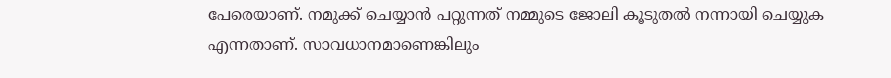പേരെയാണ്. നമുക്ക് ചെയ്യാന്‍ പറ്റുന്നത് നമ്മുടെ ജോലി കൂടുതല്‍ നന്നായി ചെയ്യുക എന്നതാണ്. സാവധാനമാണെങ്കിലും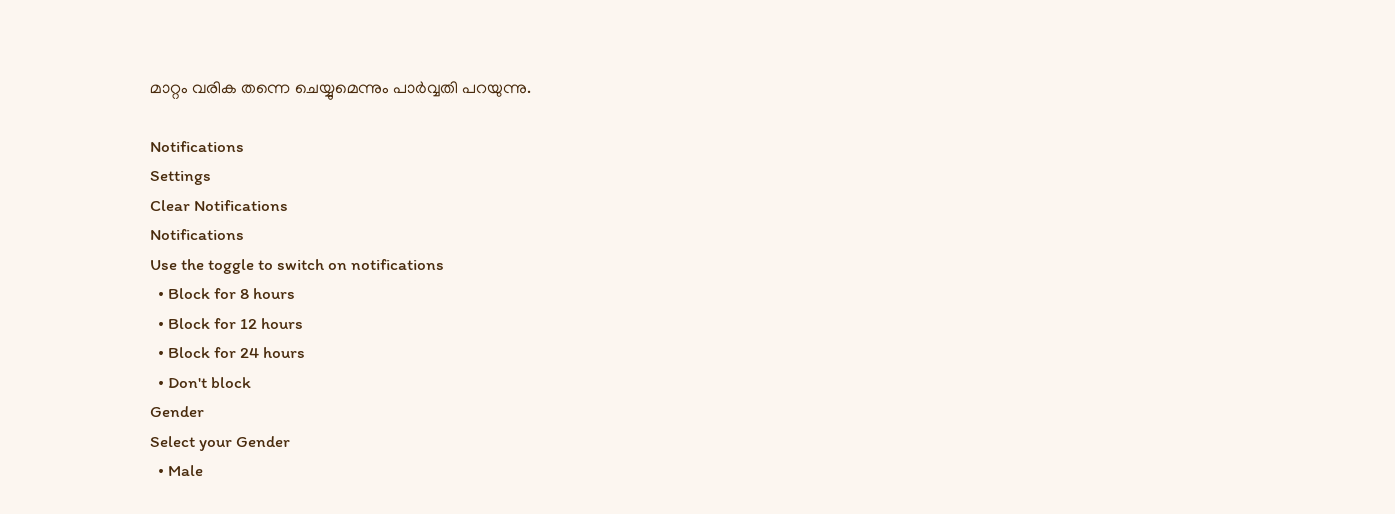മാറ്റം വരിക തന്നെ ചെയ്യുമെന്നും പാർവ്വതി പറയുന്നു.

Notifications
Settings
Clear Notifications
Notifications
Use the toggle to switch on notifications
  • Block for 8 hours
  • Block for 12 hours
  • Block for 24 hours
  • Don't block
Gender
Select your Gender
  • Male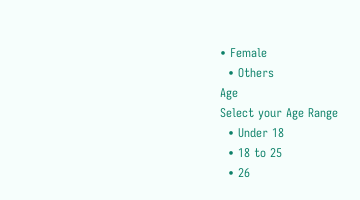• Female
  • Others
Age
Select your Age Range
  • Under 18
  • 18 to 25
  • 26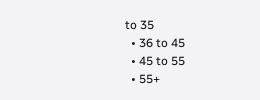to 35
  • 36 to 45
  • 45 to 55
  • 55+